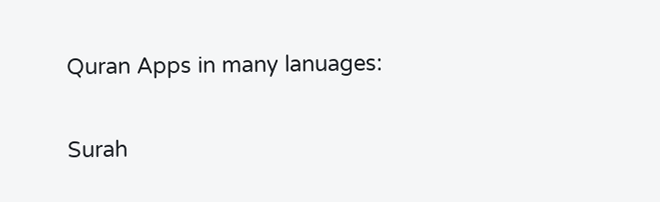Quran Apps in many lanuages:

Surah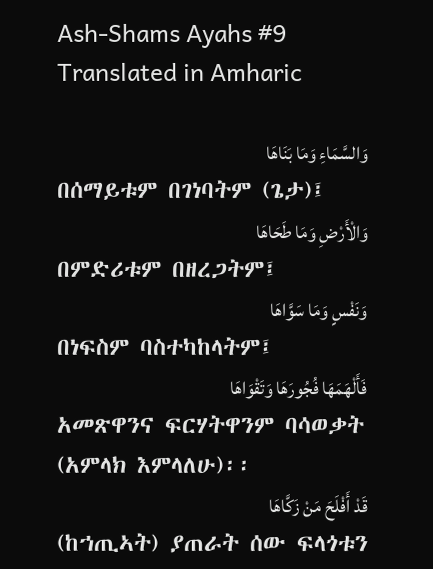Ash-Shams Ayahs #9 Translated in Amharic

وَالسَّمَاءِ وَمَا بَنَاهَا
በሰማይቱም በገነባትም (ጌታ)፤
وَالْأَرْضِ وَمَا طَحَاهَا
በምድሪቱም በዘረጋትም፤
وَنَفْسٍ وَمَا سَوَّاهَا
በነፍስም ባስተካከላትም፤
فَأَلْهَمَهَا فُجُورَهَا وَتَقْوَاهَا
አመጽዋንና ፍርሃትዋንም ባሳወቃት (አምላክ እምላለሁ)፡፡
قَدْ أَفْلَحَ مَنْ زَكَّاهَا
(ከኀጢኣት) ያጠራት ሰው ፍላጎቱን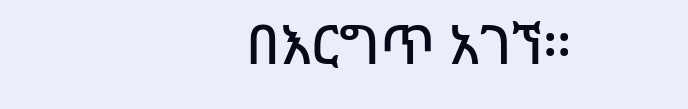በእርግጥ አገኘ፡፡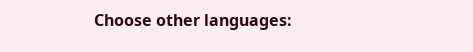Choose other languages: